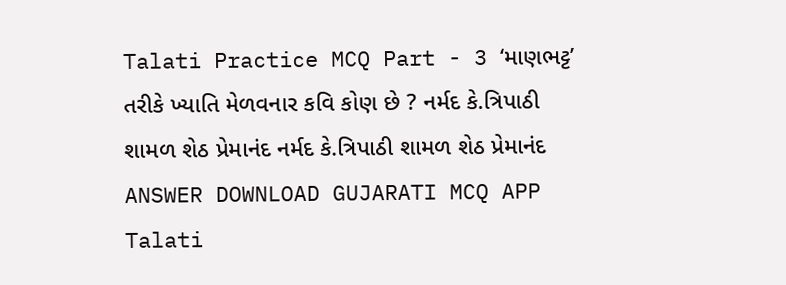Talati Practice MCQ Part - 3 ‘માણભટ્ટ’ તરીકે ખ્યાતિ મેળવનાર કવિ કોણ છે ? નર્મદ કે.ત્રિપાઠી શામળ શેઠ પ્રેમાનંદ નર્મદ કે.ત્રિપાઠી શામળ શેઠ પ્રેમાનંદ ANSWER DOWNLOAD GUJARATI MCQ APP
Talati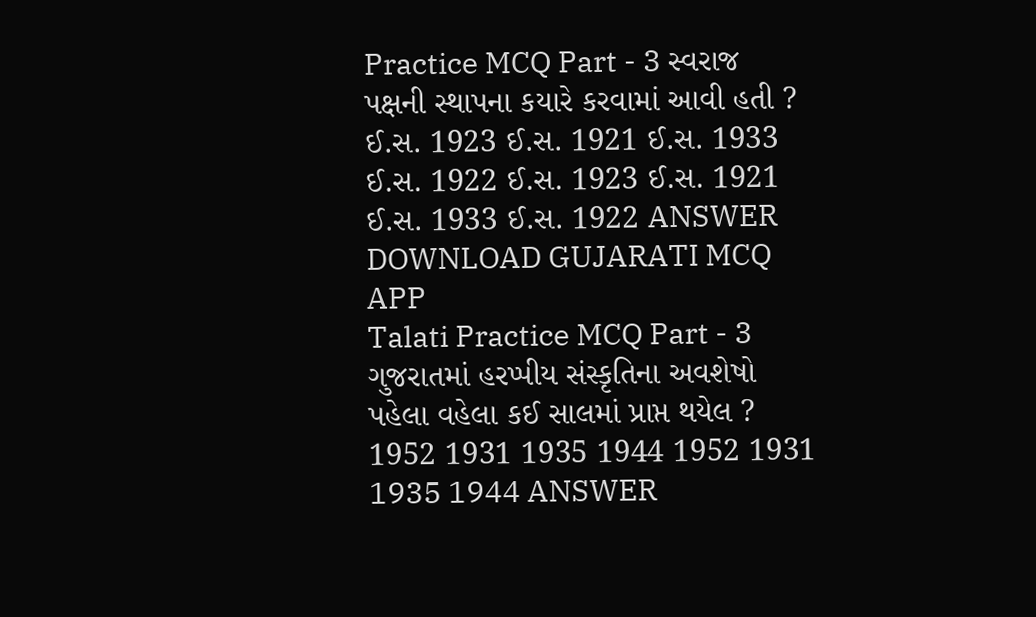Practice MCQ Part - 3 સ્વરાજ પક્ષની સ્થાપના કયારે કરવામાં આવી હતી ? ઈ.સ. 1923 ઈ.સ. 1921 ઈ.સ. 1933 ઈ.સ. 1922 ઈ.સ. 1923 ઈ.સ. 1921 ઈ.સ. 1933 ઈ.સ. 1922 ANSWER DOWNLOAD GUJARATI MCQ APP
Talati Practice MCQ Part - 3 ગુજરાતમાં હરપ્પીય સંસ્કૃતિના અવશેષો પહેલા વહેલા કઈ સાલમાં પ્રાપ્ત થયેલ ? 1952 1931 1935 1944 1952 1931 1935 1944 ANSWER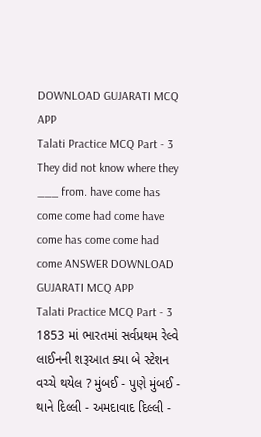DOWNLOAD GUJARATI MCQ APP
Talati Practice MCQ Part - 3 They did not know where they ___ from. have come has come come had come have come has come come had come ANSWER DOWNLOAD GUJARATI MCQ APP
Talati Practice MCQ Part - 3 1853 માં ભારતમાં સર્વપ્રથમ રેલ્વે લાઈનની શરૂઆત ક્યા બે સ્ટેશન વચ્ચે થયેલ ? મુંબઈ - પુણે મુંબઈ - થાને દિલ્લી - અમદાવાદ દિલ્લી -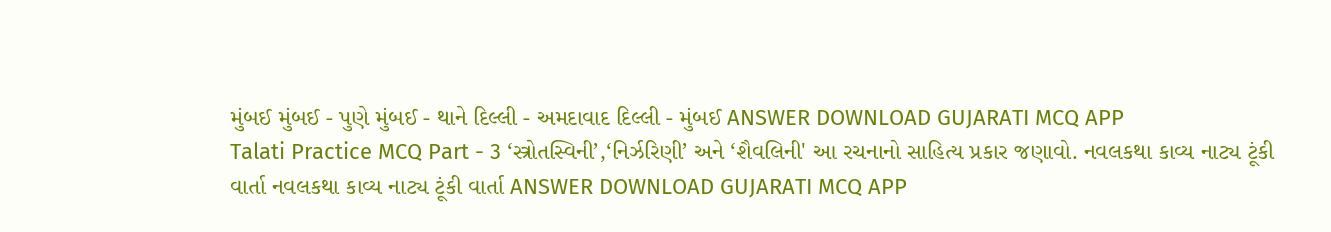મુંબઈ મુંબઈ - પુણે મુંબઈ - થાને દિલ્લી - અમદાવાદ દિલ્લી - મુંબઈ ANSWER DOWNLOAD GUJARATI MCQ APP
Talati Practice MCQ Part - 3 ‘સ્ત્રોતસ્વિની’,‘નિર્ઝરિણી’ અને ‘શૈવલિની' આ રચનાનો સાહિત્ય પ્રકાર જણાવો. નવલકથા કાવ્ય નાટ્ય ટૂંકી વાર્તા નવલકથા કાવ્ય નાટ્ય ટૂંકી વાર્તા ANSWER DOWNLOAD GUJARATI MCQ APP